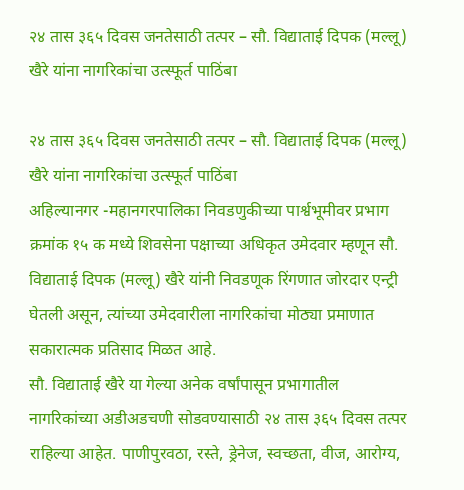२४ तास ३६५ दिवस जनतेसाठी तत्पर – सौ. विद्याताई दिपक (मल्लू) खैरे यांना नागरिकांचा उत्स्फूर्त पाठिंबा

२४ तास ३६५ दिवस जनतेसाठी तत्पर – सौ. विद्याताई दिपक (मल्लू) खैरे यांना नागरिकांचा उत्स्फूर्त पाठिंबा
अहिल्यानगर -महानगरपालिका निवडणुकीच्या पार्श्वभूमीवर प्रभाग क्रमांक १५ क मध्ये शिवसेना पक्षाच्या अधिकृत उमेदवार म्हणून सौ. विद्याताई दिपक (मल्लू) खैरे यांनी निवडणूक रिंगणात जोरदार एन्ट्री घेतली असून, त्यांच्या उमेदवारीला नागरिकांचा मोठ्या प्रमाणात सकारात्मक प्रतिसाद मिळत आहे.
सौ. विद्याताई खैरे या गेल्या अनेक वर्षांपासून प्रभागातील नागरिकांच्या अडीअडचणी सोडवण्यासाठी २४ तास ३६५ दिवस तत्पर राहिल्या आहेत. पाणीपुरवठा, रस्ते, ड्रेनेज, स्वच्छता, वीज, आरोग्य,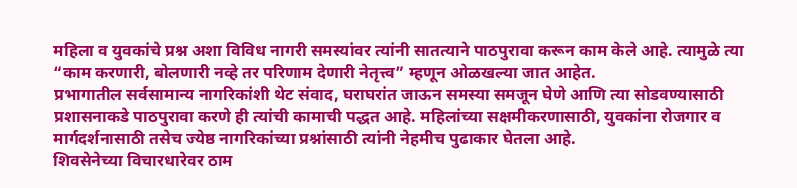महिला व युवकांचे प्रश्न अशा विविध नागरी समस्यांवर त्यांनी सातत्याने पाठपुरावा करून काम केले आहे. त्यामुळे त्या “काम करणारी, बोलणारी नव्हे तर परिणाम देणारी नेतृत्त्व” म्हणून ओळखल्या जात आहेत.
प्रभागातील सर्वसामान्य नागरिकांशी थेट संवाद, घराघरांत जाऊन समस्या समजून घेणे आणि त्या सोडवण्यासाठी प्रशासनाकडे पाठपुरावा करणे ही त्यांची कामाची पद्धत आहे. महिलांच्या सक्षमीकरणासाठी, युवकांना रोजगार व मार्गदर्शनासाठी तसेच ज्येष्ठ नागरिकांच्या प्रश्नांसाठी त्यांनी नेहमीच पुढाकार घेतला आहे.
शिवसेनेच्या विचारधारेवर ठाम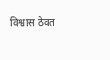विश्वास ठेवत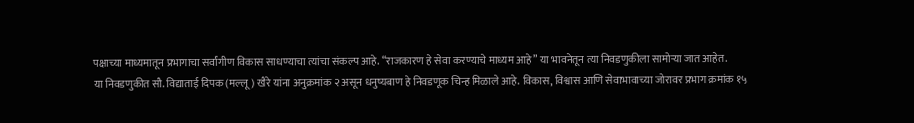पक्षाच्या माध्यमातून प्रभागाचा सर्वांगीण विकास साधण्याचा त्यांचा संकल्प आहे. “राजकारण हे सेवा करण्याचे माध्यम आहे” या भावनेतून त्या निवडणुकीला सामोऱ्या जात आहेत.
या निवडणुकीत सौ. विद्याताई दिपक (मल्लू) खैरे यांना अनुक्रमांक २ असून धनुष्यबाण हे निवडणूक चिन्ह मिळाले आहे. विकास, विश्वास आणि सेवाभावाच्या जोरावर प्रभाग क्रमांक १५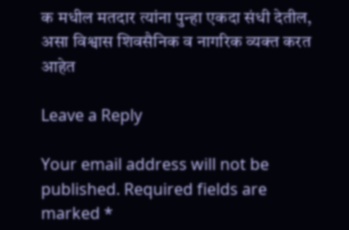क मधील मतदार त्यांना पुन्हा एकदा संधी देतील, असा विश्वास शिवसैनिक व नागरिक व्यक्त करत आहेत

Leave a Reply

Your email address will not be published. Required fields are marked *